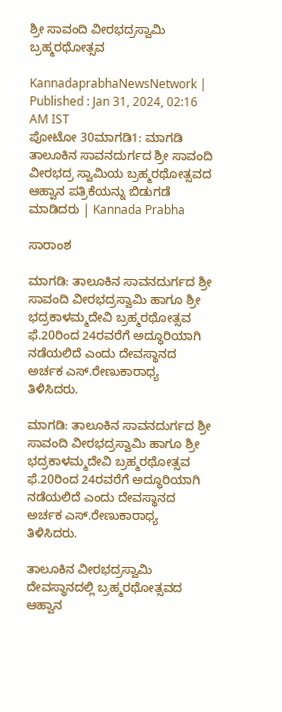ಶ್ರೀ ಸಾವಂದಿ ವೀರಭದ್ರಸ್ವಾಮಿ ಬ್ರಹ್ಮರಥೋತ್ಸವ

KannadaprabhaNewsNetwork |
Published : Jan 31, 2024, 02:16 AM IST
ಪೋಟೋ 30ಮಾಗಡಿ1: ಮಾಗಡಿ ತಾಲೂಕಿನ ಸಾವನದುರ್ಗದ ಶ್ರೀ ಸಾವಂದಿ ವೀರಭದ್ರ ಸ್ವಾಮಿಯ ಬ್ರಹ್ಮರಥೋತ್ಸವದ ಆಹ್ವಾನ ಪತ್ರಿಕೆಯನ್ನು ಬಿಡುಗಡೆ ಮಾಡಿದರು | Kannada Prabha

ಸಾರಾಂಶ

ಮಾಗಡಿ: ತಾಲೂಕಿನ ಸಾವನದುರ್ಗದ ಶ್ರೀ ಸಾವಂದಿ ವೀರಭದ್ರಸ್ವಾಮಿ ಹಾಗೂ ಶ್ರೀ ಭದ್ರಕಾಳಮ್ಮದೇವಿ ಬ್ರಹ್ಮರಥೋತ್ಸವ ಫೆ.20ರಿಂದ 24ರವರೆಗೆ ಅದ್ಧೂರಿಯಾಗಿ ನಡೆಯಲಿದೆ ಎಂದು ದೇವಸ್ಥಾನದ ಅರ್ಚಕ ಎಸ್.ರೇಣುಕಾರಾಧ್ಯ ತಿಳಿಸಿದರು.

ಮಾಗಡಿ: ತಾಲೂಕಿನ ಸಾವನದುರ್ಗದ ಶ್ರೀ ಸಾವಂದಿ ವೀರಭದ್ರಸ್ವಾಮಿ ಹಾಗೂ ಶ್ರೀ ಭದ್ರಕಾಳಮ್ಮದೇವಿ ಬ್ರಹ್ಮರಥೋತ್ಸವ ಫೆ.20ರಿಂದ 24ರವರೆಗೆ ಅದ್ಧೂರಿಯಾಗಿ ನಡೆಯಲಿದೆ ಎಂದು ದೇವಸ್ಥಾನದ ಅರ್ಚಕ ಎಸ್.ರೇಣುಕಾರಾಧ್ಯ ತಿಳಿಸಿದರು.

ತಾಲೂಕಿನ ವೀರಭದ್ರಸ್ವಾಮಿ ದೇವಸ್ಥಾನದಲ್ಲಿ ಬ್ರಹ್ಮರಥೋತ್ಸವದ ಆಹ್ವಾನ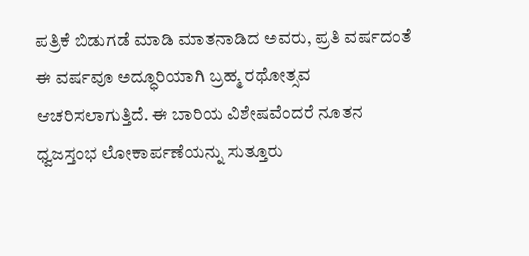ಪತ್ರಿಕೆ ಬಿಡುಗಡೆ ಮಾಡಿ ಮಾತನಾಡಿದ ಅವರು, ಪ್ರತಿ ವರ್ಷದಂತೆ ಈ ವರ್ಷವೂ ಅದ್ಧೂರಿಯಾಗಿ ಬ್ರಹ್ಮ ರಥೋತ್ಸವ ಆಚರಿಸಲಾಗುತ್ತಿದೆ. ಈ ಬಾರಿಯ ವಿಶೇಷವೆಂದರೆ ನೂತನ ಧ್ವಜಸ್ತಂಭ ಲೋಕಾರ್ಪಣೆಯನ್ನು ಸುತ್ತೂರು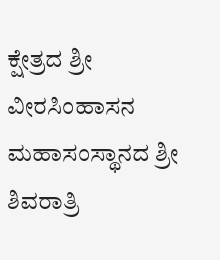ಕ್ಷೇತ್ರದ ಶ್ರೀ ವೀರಸಿಂಹಾಸನ ಮಹಾಸಂಸ್ಥಾನದ ಶ್ರೀ ಶಿವರಾತ್ರಿ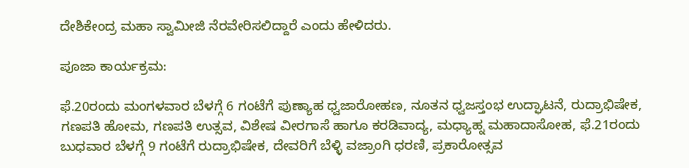ದೇಶಿಕೇಂದ್ರ ಮಹಾ ಸ್ವಾಮೀಜಿ ನೆರವೇರಿಸಲಿದ್ದಾರೆ ಎಂದು ಹೇಳಿದರು.

ಪೂಜಾ ಕಾರ್ಯಕ್ರಮ:

ಫೆ.20ರಂದು ಮಂಗಳವಾರ ಬೆಳಗ್ಗೆ 6 ಗಂಟೆಗೆ ಪುಣ್ಯಾಹ ಧ್ವಜಾರೋಹಣ, ನೂತನ ಧ್ವಜಸ್ತಂಭ ಉದ್ಘಾಟನೆ, ರುದ್ರಾಭಿಷೇಕ, ಗಣಪತಿ ಹೋಮ, ಗಣಪತಿ ಉತ್ಸವ, ವಿಶೇಷ ವೀರಗಾಸೆ ಹಾಗೂ ಕರಡಿವಾದ್ಯ, ಮಧ್ಯಾಹ್ನ ಮಹಾದಾಸೋಹ, ಫೆ.21ರಂದು ಬುಧವಾರ ಬೆಳಗ್ಗೆ 9 ಗಂಟೆಗೆ ರುದ್ರಾಭಿಷೇಕ, ದೇವರಿಗೆ ಬೆಳ್ಳಿ ವಜ್ರಾಂಗಿ ಧರಣಿ, ಪ್ರಕಾರೋತ್ಸವ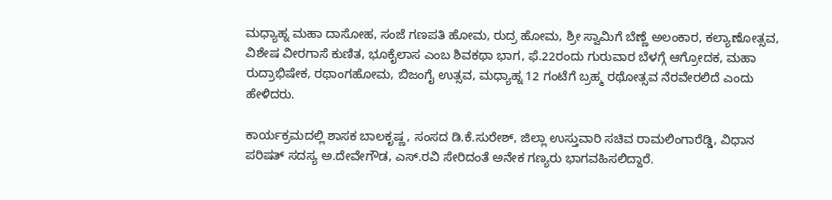ಮಧ್ಯಾಹ್ನ ಮಹಾ ದಾಸೋಹ, ಸಂಜೆ ಗಣಪತಿ ಹೋಮ, ರುದ್ರ ಹೋಮ, ಶ್ರೀ ಸ್ವಾಮಿಗೆ ಬೆಣ್ಣೆ ಅಲಂಕಾರ, ಕಲ್ಯಾಣೋತ್ಸವ, ವಿಶೇಷ ವೀರಗಾಸೆ ಕುಣಿತ, ಭೂಕೈಲಾಸ ಎಂಬ ಶಿವಕಥಾ ಭಾಗ, ಫೆ.22ರಂದು ಗುರುವಾರ ಬೆಳಗ್ಗೆ ಆಗ್ರೋದಕ, ಮಹಾ ರುದ್ರಾಭಿಷೇಕ, ರಥಾಂಗಹೋಮ, ಬಿಜಂಗೈ ಉತ್ಸವ, ಮಧ್ಯಾಹ್ನ 12 ಗಂಟೆಗೆ ಬ್ರಹ್ಮ ರಥೋತ್ಸವ ನೆರವೇರಲಿದೆ ಎಂದು ಹೇಳಿದರು.

ಕಾರ್ಯಕ್ರಮದಲ್ಲಿ ಶಾಸಕ ಬಾಲಕೃಷ್ಣ, ಸಂಸದ ಡಿ.ಕೆ.ಸುರೇಶ್, ಜಿಲ್ಲಾ ಉಸ್ತುವಾರಿ ಸಚಿವ ರಾಮಲಿಂಗಾರೆಡ್ಡಿ, ವಿಧಾನ ಪರಿಷತ್‌ ಸದಸ್ಯ ಅ.ದೇವೇಗೌಡ, ಎಸ್.ರವಿ ಸೇರಿದಂತೆ ಅನೇಕ ಗಣ್ಯರು ಭಾಗವಹಿಸಲಿದ್ದಾರೆ.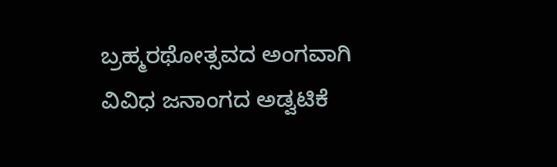ಬ್ರಹ್ಮರಥೋತ್ಸವದ ಅಂಗವಾಗಿ ವಿವಿಧ ಜನಾಂಗದ ಅಡ್ವಟಿಕೆ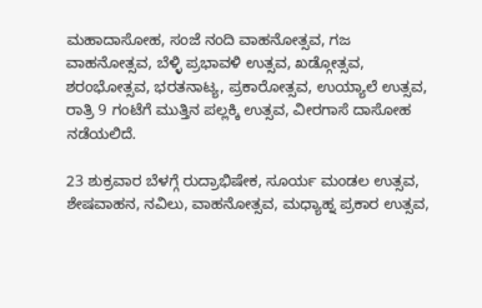ಮಹಾದಾಸೋಹ, ಸಂಜೆ ನಂದಿ ವಾಹನೋತ್ಸವ, ಗಜ ವಾಹನೋತ್ಸವ, ಬೆಳ್ಳಿ ಪ್ರಭಾವಳಿ ಉತ್ಸವ, ಖಡ್ಗೋತ್ಸವ, ಶರಂಭೋತ್ಸವ, ಭರತನಾಟ್ಯ, ಪ್ರಕಾರೋತ್ಸವ, ಉಯ್ಯಾಲೆ ಉತ್ಸವ, ರಾತ್ರಿ 9 ಗಂಟೆಗೆ ಮುತ್ತಿನ ಪಲ್ಲಕ್ಕಿ ಉತ್ಸವ, ವೀರಗಾಸೆ ದಾಸೋಹ ನಡೆಯಲಿದೆ.

23 ಶುಕ್ರವಾರ ಬೆಳಗ್ಗೆ ರುದ್ರಾಭಿಷೇಕ, ಸೂರ್ಯ ಮಂಡಲ ಉತ್ಸವ, ಶೇಷವಾಹನ, ನವಿಲು, ವಾಹನೋತ್ಸವ, ಮಧ್ಯಾಹ್ನ ಪ್ರಕಾರ ಉತ್ಸವ,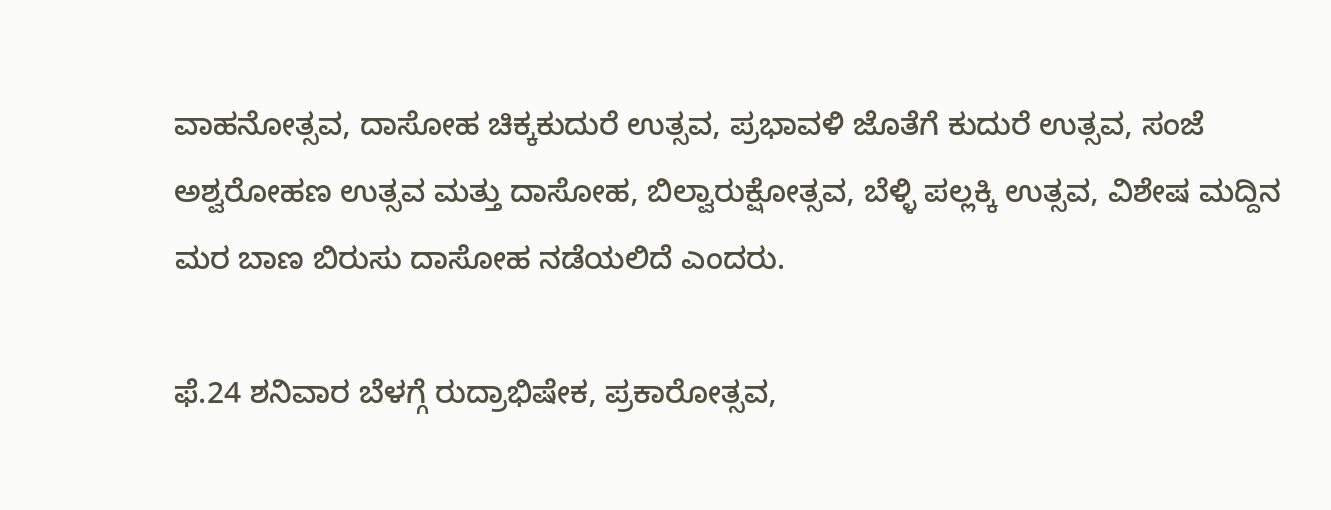ವಾಹನೋತ್ಸವ, ದಾಸೋಹ ಚಿಕ್ಕಕುದುರೆ ಉತ್ಸವ, ಪ್ರಭಾವಳಿ ಜೊತೆಗೆ ಕುದುರೆ ಉತ್ಸವ, ಸಂಜೆ ಅಶ್ವರೋಹಣ ಉತ್ಸವ ಮತ್ತು ದಾಸೋಹ, ಬಿಲ್ವಾರುಕ್ಷೋತ್ಸವ, ಬೆಳ್ಳಿ ಪಲ್ಲಕ್ಕಿ ಉತ್ಸವ, ವಿಶೇಷ ಮದ್ದಿನ ಮರ ಬಾಣ ಬಿರುಸು ದಾಸೋಹ ನಡೆಯಲಿದೆ ಎಂದರು.

ಫೆ.24 ಶನಿವಾರ ಬೆಳಗ್ಗೆ ರುದ್ರಾಭಿಷೇಕ, ಪ್ರಕಾರೋತ್ಸವ,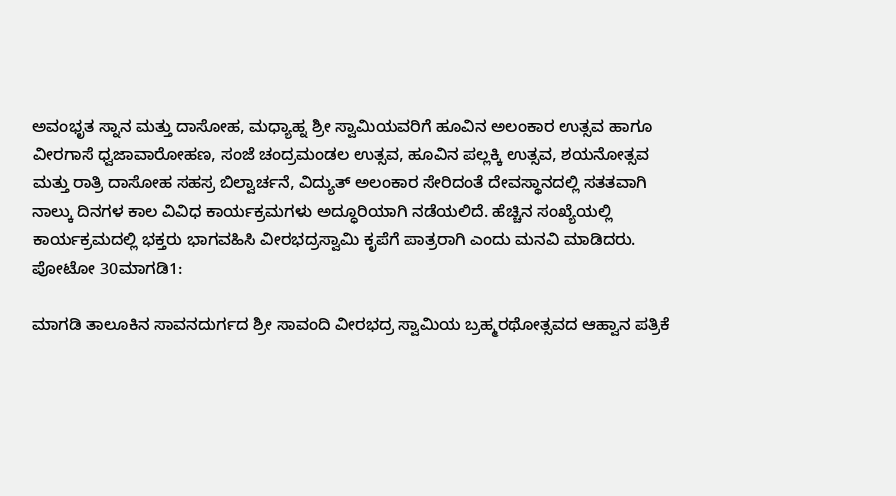ಅವಂಭೃತ ಸ್ನಾನ ಮತ್ತು ದಾಸೋಹ, ಮಧ್ಯಾಹ್ನ ಶ್ರೀ ಸ್ವಾಮಿಯವರಿಗೆ ಹೂವಿನ ಅಲಂಕಾರ ಉತ್ಸವ ಹಾಗೂ ವೀರಗಾಸೆ ಧ್ವಜಾವಾರೋಹಣ, ಸಂಜೆ ಚಂದ್ರಮಂಡಲ ಉತ್ಸವ, ಹೂವಿನ ಪಲ್ಲಕ್ಕಿ ಉತ್ಸವ, ಶಯನೋತ್ಸವ ಮತ್ತು ರಾತ್ರಿ ದಾಸೋಹ ಸಹಸ್ರ ಬಿಲ್ವಾರ್ಚನೆ, ವಿದ್ಯುತ್ ಅಲಂಕಾರ ಸೇರಿದಂತೆ ದೇವಸ್ಥಾನದಲ್ಲಿ ಸತತವಾಗಿ ನಾಲ್ಕು ದಿನಗಳ ಕಾಲ ವಿವಿಧ ಕಾರ್ಯಕ್ರಮಗಳು ಅದ್ಧೂರಿಯಾಗಿ ನಡೆಯಲಿದೆ. ಹೆಚ್ಚಿನ ಸಂಖ್ಯೆಯಲ್ಲಿ ಕಾರ್ಯಕ್ರಮದಲ್ಲಿ ಭಕ್ತರು ಭಾಗವಹಿಸಿ ವೀರಭದ್ರಸ್ವಾಮಿ ಕೃಪೆಗೆ ಪಾತ್ರರಾಗಿ ಎಂದು ಮನವಿ ಮಾಡಿದರು. ಪೋಟೋ 30ಮಾಗಡಿ1:

ಮಾಗಡಿ ತಾಲೂಕಿನ ಸಾವನದುರ್ಗದ ಶ್ರೀ ಸಾವಂದಿ ವೀರಭದ್ರ ಸ್ವಾಮಿಯ ಬ್ರಹ್ಮರಥೋತ್ಸವದ ಆಹ್ವಾನ ಪತ್ರಿಕೆ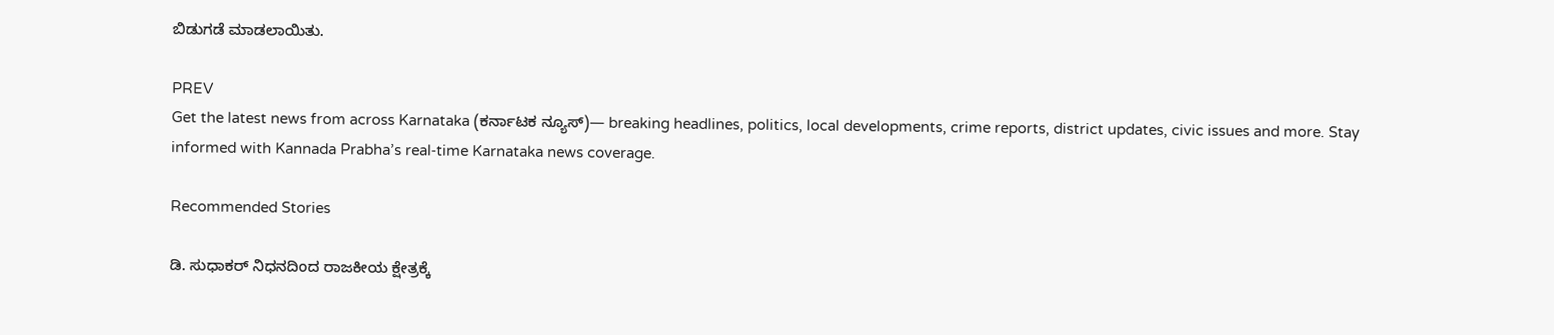ಬಿಡುಗಡೆ ಮಾಡಲಾಯಿತು.

PREV
Get the latest news from across Karnataka (ಕರ್ನಾಟಕ ನ್ಯೂಸ್)— breaking headlines, politics, local developments, crime reports, district updates, civic issues and more. Stay informed with Kannada Prabha’s real‑time Karnataka news coverage.

Recommended Stories

ಡಿ. ಸುಧಾಕರ್‌ ನಿಧನದಿಂದ ರಾಜಕೀಯ ಕ್ಷೇತ್ರಕ್ಕೆ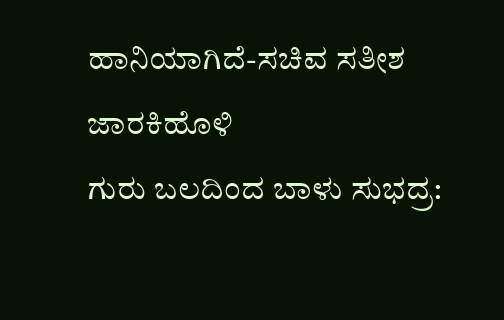ಹಾನಿಯಾಗಿದೆ-ಸಚಿವ ಸತೀಶ ಜಾರಕಿಹೊಳಿ
ಗುರು ಬಲದಿಂದ ಬಾಳು ಸುಭದ್ರ: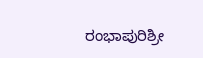ರಂಭಾಪುರಿಶ್ರೀ